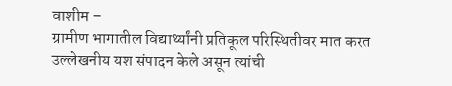वाशीम –
ग्रामीण भागातील विद्यार्थ्यांनी प्रतिकूल परिस्थितीवर मात करत उल्लेखनीय यश संपादन केले असून त्यांची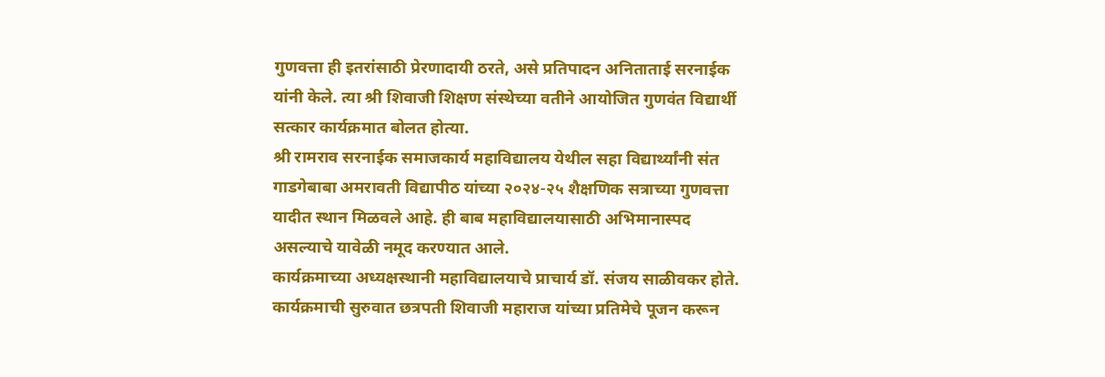गुणवत्ता ही इतरांसाठी प्रेरणादायी ठरते, असे प्रतिपादन अनिताताई सरनाईक यांनी केले. त्या श्री शिवाजी शिक्षण संस्थेच्या वतीने आयोजित गुणवंत विद्यार्थी सत्कार कार्यक्रमात बोलत होत्या.
श्री रामराव सरनाईक समाजकार्य महाविद्यालय येथील सहा विद्यार्थ्यांनी संत गाडगेबाबा अमरावती विद्यापीठ यांच्या २०२४-२५ शैक्षणिक सत्राच्या गुणवत्ता यादीत स्थान मिळवले आहे. ही बाब महाविद्यालयासाठी अभिमानास्पद असल्याचे यावेळी नमूद करण्यात आले.
कार्यक्रमाच्या अध्यक्षस्थानी महाविद्यालयाचे प्राचार्य डॉ. संजय साळीवकर होते. कार्यक्रमाची सुरुवात छत्रपती शिवाजी महाराज यांच्या प्रतिमेचे पूजन करून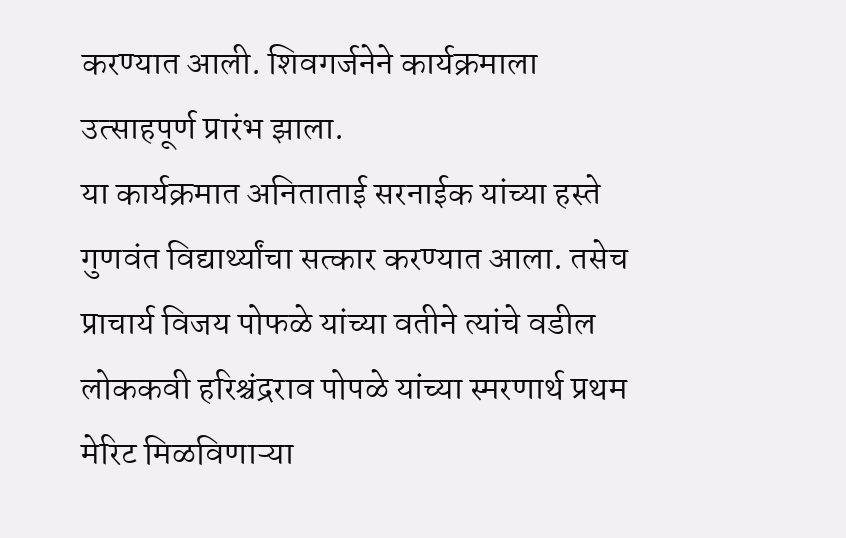करण्यात आली. शिवगर्जनेने कार्यक्रमाला उत्साहपूर्ण प्रारंभ झाला.
या कार्यक्रमात अनिताताई सरनाईक यांच्या हस्ते गुणवंत विद्यार्थ्यांचा सत्कार करण्यात आला. तसेच प्राचार्य विजय पोफळे यांच्या वतीने त्यांचे वडील लोककवी हरिश्चंद्रराव पोपळे यांच्या स्मरणार्थ प्रथम मेरिट मिळविणाऱ्या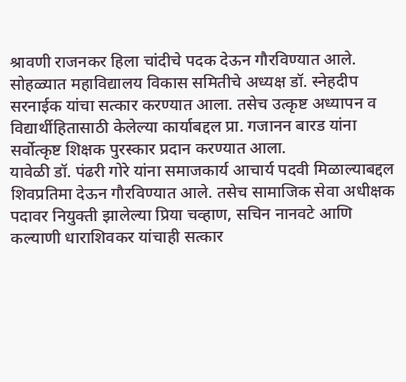श्रावणी राजनकर हिला चांदीचे पदक देऊन गौरविण्यात आले.
सोहळ्यात महाविद्यालय विकास समितीचे अध्यक्ष डॉ. स्नेहदीप सरनाईक यांचा सत्कार करण्यात आला. तसेच उत्कृष्ट अध्यापन व विद्यार्थीहितासाठी केलेल्या कार्याबद्दल प्रा. गजानन बारड यांना सर्वोत्कृष्ट शिक्षक पुरस्कार प्रदान करण्यात आला.
यावेळी डॉ. पंढरी गोरे यांना समाजकार्य आचार्य पदवी मिळाल्याबद्दल शिवप्रतिमा देऊन गौरविण्यात आले. तसेच सामाजिक सेवा अधीक्षक पदावर नियुक्ती झालेल्या प्रिया चव्हाण, सचिन नानवटे आणि कल्याणी धाराशिवकर यांचाही सत्कार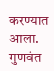करण्यात आला.
गुणवंत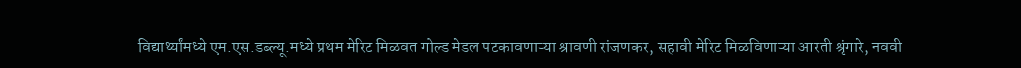विद्यार्थ्यांमध्ये एम.एस.डब्ल्यू.मध्ये प्रथम मेरिट मिळवत गोल्ड मेडल पटकावणाऱ्या श्रावणी रांजणकर, सहावी मेरिट मिळविणाऱ्या आरती श्रृंगारे, नववी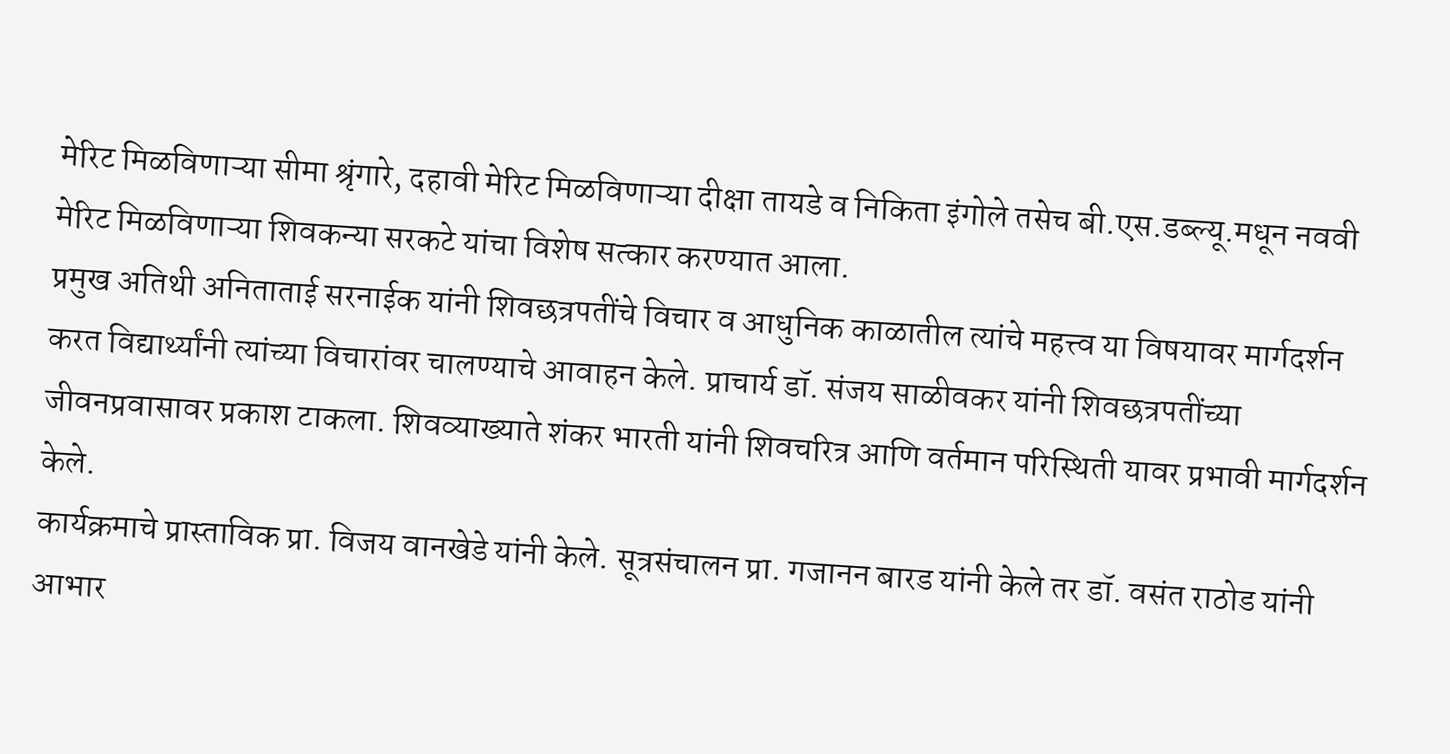मेरिट मिळविणाऱ्या सीमा श्रृंगारे, दहावी मेरिट मिळविणाऱ्या दीक्षा तायडे व निकिता इंगोले तसेच बी.एस.डब्ल्यू.मधून नववी मेरिट मिळविणाऱ्या शिवकन्या सरकटे यांचा विशेष सत्कार करण्यात आला.
प्रमुख अतिथी अनिताताई सरनाईक यांनी शिवछत्रपतींचे विचार व आधुनिक काळातील त्यांचे महत्त्व या विषयावर मार्गदर्शन करत विद्यार्थ्यांनी त्यांच्या विचारांवर चालण्याचे आवाहन केले. प्राचार्य डॉ. संजय साळीवकर यांनी शिवछत्रपतींच्या जीवनप्रवासावर प्रकाश टाकला. शिवव्याख्याते शंकर भारती यांनी शिवचरित्र आणि वर्तमान परिस्थिती यावर प्रभावी मार्गदर्शन केले.
कार्यक्रमाचे प्रास्ताविक प्रा. विजय वानखेडे यांनी केले. सूत्रसंचालन प्रा. गजानन बारड यांनी केले तर डॉ. वसंत राठोड यांनी आभार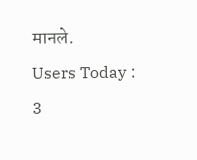मानले.
Users Today : 3